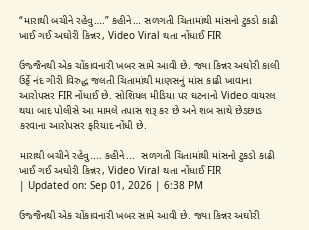“મારાથી બચીને રહેવુ….” કહીને… સળગતી ચિતામાંથી માંસનો ટુકડો કાઢી ખાઈ ગઈ અઘોરી કિન્નર, Video Viral થતા નોંધાઈ FIR

ઉજ્જૈનથી એક ચોંકાવનારી ખબર સામે આવી છે. જ્યા કિન્નર અઘોરી કાલી ઉર્ફે નંદ ગીરી વિરુદ્ધ જલતી ચિતામાંથી માણસનું માંસ કાઢી ખાવાના આરોપસર FIR નોંધાઈ છે. સોશિયલ મીડિયા પર ઘટનાનો Video વાયરલ થયા બાદ પોલીસે આ મામલે તપાસ શરૂ કર છે અને શબ સાથે છેડછાડ કરવાના આરોપસર ફરિયાદ નોંધી છે.

મારાથી બચીને રહેવુ.... કહીને...  સળગતી ચિતામાંથી માંસનો ટુકડો કાઢી ખાઈ ગઈ અઘોરી કિન્નર, Video Viral થતા નોંધાઈ FIR
| Updated on: Sep 01, 2026 | 6:38 PM

ઉજ્જૈનથી એક ચોંકાવનારી ખબર સામે આવી છે. જ્યા કિન્નર અઘોરી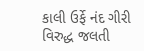કાલી ઉર્ફે નંદ ગીરી વિરુદ્ધ જલતી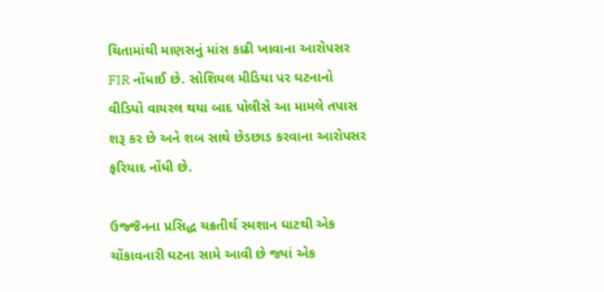ચિતામાંથી માણસનું માંસ કાઢી ખાવાના આરોપસર FIR નોંધાઈ છે. સોશિયલ મીડિયા પર ઘટનાનો વીડિયો વાયરલ થયા બાદ પોલીસે આ મામલે તપાસ શરૂ કર છે અને શબ સાથે છેડછાડ કરવાના આરોપસર ફરિયાદ નોંધી છે.

ઉજ્જૈનના પ્રસિદ્ધ ચક્રતીર્થ સ્મશાન ઘાટથી એક ચોંકાવનારી ઘટના સામે આવી છે જ્યાં એક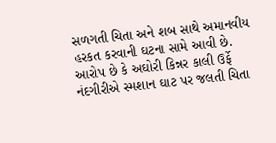સળગતી ચિતા અને શબ સાથે અમાનવીય હરકત કરવાની ઘટના સામે આવી છે. આરોપ છે કે અઘોરી કિન્નર કાલી ઉર્ફે નંદગીરીએ સ્મશાન ઘાટ પર જલતી ચિતા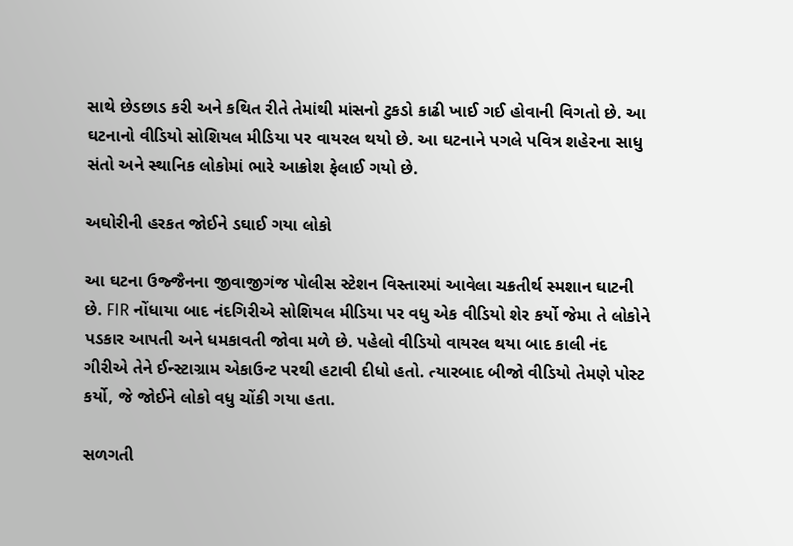સાથે છેડછાડ કરી અને કથિત રીતે તેમાંથી માંસનો ટુકડો કાઢી ખાઈ ગઈ હોવાની વિગતો છે. આ ઘટનાનો વીડિયો સોશિયલ મીડિયા પર વાયરલ થયો છે. આ ઘટનાને પગલે પવિત્ર શહેરના સાધુ સંતો અને સ્થાનિક લોકોમાં ભારે આક્રોશ ફેલાઈ ગયો છે.

અઘોરીની હરકત જોઈને ડઘાઈ ગયા લોકો

આ ઘટના ઉજ્જૈનના જીવાજીગંજ પોલીસ સ્ટેશન વિસ્તારમાં આવેલા ચક્રતીર્થ સ્મશાન ઘાટની છે. FIR નોંધાયા બાદ નંદગિરીએ સોશિયલ મીડિયા પર વધુ એક વીડિયો શેર કર્યો જેમા તે લોકોને પડકાર આપતી અને ધમકાવતી જોવા મળે છે. પહેલો વીડિયો વાયરલ થયા બાદ કાલી નંદ ગીરીએ તેને ઈન્સ્ટાગ્રામ એકાઉન્ટ પરથી હટાવી દીધો હતો. ત્યારબાદ બીજો વીડિયો તેમણે પોસ્ટ કર્યો, જે જોઈને લોકો વધુ ચોંકી ગયા હતા.

સળગતી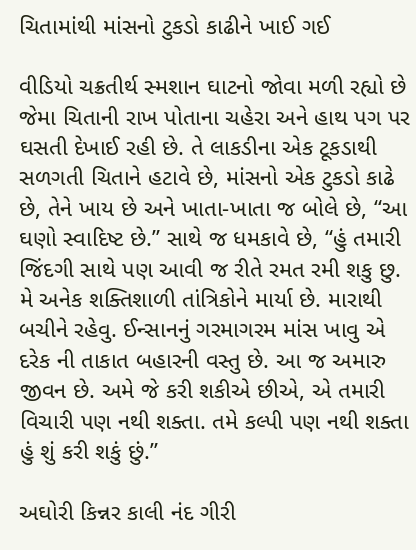ચિતામાંથી માંસનો ટુકડો કાઢીને ખાઈ ગઈ

વીડિયો ચક્રતીર્થ સ્મશાન ઘાટનો જોવા મળી રહ્યો છે જેમા ચિતાની રાખ પોતાના ચહેરા અને હાથ પગ પર ઘસતી દેખાઈ રહી છે. તે લાકડીના એક ટૂકડાથી સળગતી ચિતાને હટાવે છે, માંસનો એક ટુકડો કાઢે છે, તેને ખાય છે અને ખાતા-ખાતા જ બોલે છે, “આ ઘણો સ્વાદિષ્ટ છે.” સાથે જ ધમકાવે છે, “હું તમારી જિંદગી સાથે પણ આવી જ રીતે રમત રમી શકુ છુ. મે અનેક શક્તિશાળી તાંત્રિકોને માર્યા છે. મારાથી બચીને રહેવુ. ઈન્સાનનું ગરમાગરમ માંસ ખાવુ એ દરેક ની તાકાત બહારની વસ્તુ છે. આ જ અમારુ જીવન છે. અમે જે કરી શકીએ છીએ, એ તમારી વિચારી પણ નથી શક્તા. તમે કલ્પી પણ નથી શક્તા હું શું કરી શકું છું.”

અઘોરી કિન્નર કાલી નંદ ગીરી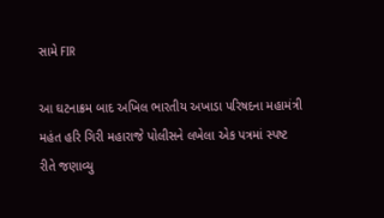સામે FIR

આ ઘટનાક્રમ બાદ અખિલ ભારતીય અખાડા પરિષદના મહામંત્રી મહંત હરિ ગિરી મહારાજે પોલીસને લખેલા એક પત્રમાં સ્પષ્ટ રીતે જણાવ્યુ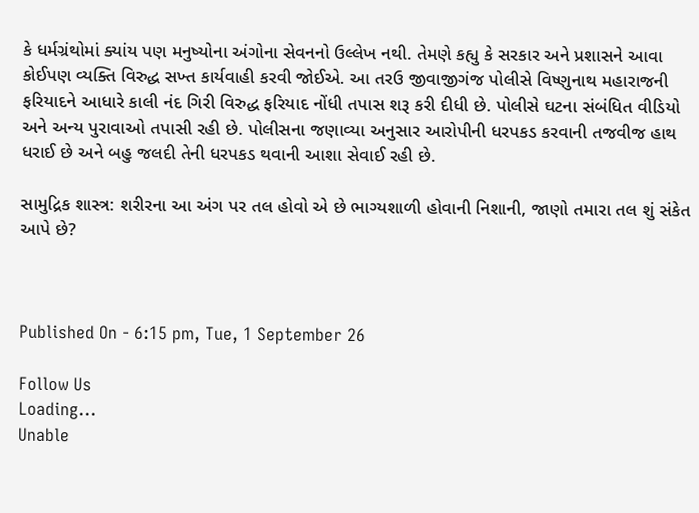કે ધર્મગ્રંથોમાં ક્યાંય પણ મનુષ્યોના અંગોના સેવનનો ઉલ્લેખ નથી. તેમણે કહ્યુ કે સરકાર અને પ્રશાસને આવા કોઈપણ વ્યક્તિ વિરુદ્ધ સખ્ત કાર્યવાહી કરવી જોઈએ. આ તરઉ જીવાજીગંજ પોલીસે વિષ્ણુનાથ મહારાજની ફરિયાદને આધારે કાલી નંદ ગિરી વિરુદ્ધ ફરિયાદ નોંધી તપાસ શરૂ કરી દીધી છે. પોલીસે ઘટના સંબંધિત વીડિયો અને અન્ય પુરાવાઓ તપાસી રહી છે. પોલીસના જણાવ્યા અનુસાર આરોપીની ધરપકડ કરવાની તજવીજ હાથ ધરાઈ છે અને બહુ જલદી તેની ધરપકડ થવાની આશા સેવાઈ રહી છે.

સામુદ્રિક શાસ્ત્ર: શરીરના આ અંગ પર તલ હોવો એ છે ભાગ્યશાળી હોવાની નિશાની, જાણો તમારા તલ શું સંકેત આપે છે?



Published On - 6:15 pm, Tue, 1 September 26

Follow Us
Loading...
Unable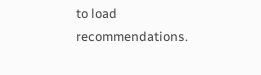to load recommendations.